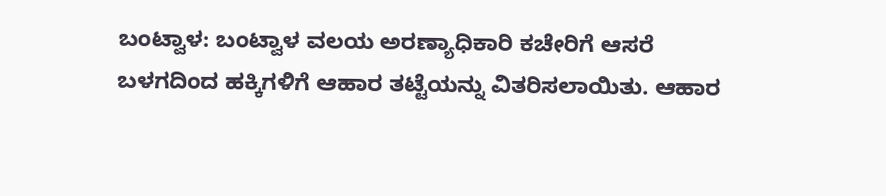ಬಂಟ್ವಾಳ: ಬಂಟ್ವಾಳ ವಲಯ ಅರಣ್ಯಾಧಿಕಾರಿ ಕಚೇರಿಗೆ ಆಸರೆ ಬಳಗದಿಂದ ಹಕ್ಕಿಗಳಿಗೆ ಆಹಾರ ತಟ್ಟೆಯನ್ನು ವಿತರಿಸಲಾಯಿತು. ಆಹಾರ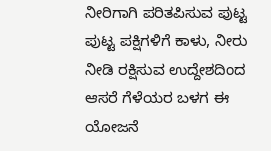ನೀರಿಗಾಗಿ ಪರಿತಪಿಸುವ ಪುಟ್ಟ ಪುಟ್ಟ ಪಕ್ಷಿಗಳಿಗೆ ಕಾಳು, ನೀರು ನೀಡಿ ರಕ್ಷಿಸುವ ಉದ್ದೇಶದಿಂದ ಆಸರೆ ಗೆಳೆಯರ ಬಳಗ ಈ ಯೋಜನೆ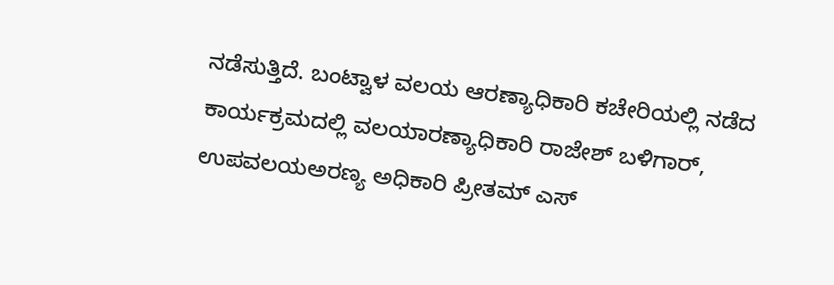ನಡೆಸುತ್ತಿದೆ. ಬಂಟ್ವಾಳ ವಲಯ ಆರಣ್ಯಾಧಿಕಾರಿ ಕಚೇರಿಯಲ್ಲಿ ನಡೆದ ಕಾರ್ಯಕ್ರಮದಲ್ಲಿ ವಲಯಾರಣ್ಯಾಧಿಕಾರಿ ರಾಜೇಶ್ ಬಳಿಗಾರ್, ಉಪವಲಯಅರಣ್ಯ ಅಧಿಕಾರಿ ಪ್ರೀತಮ್ ಎಸ್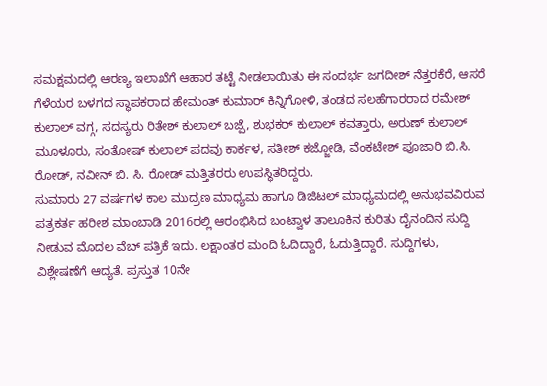ಸಮಕ್ಷಮದಲ್ಲಿ ಆರಣ್ಯ ಇಲಾಖೆಗೆ ಆಹಾರ ತಟ್ಟೆ ನೀಡಲಾಯಿತು ಈ ಸಂದರ್ಭ ಜಗದೀಶ್ ನೆತ್ತರಕೆರೆ, ಆಸರೆ ಗೆಳೆಯರ ಬಳಗದ ಸ್ಥಾಪಕರಾದ ಹೇಮಂತ್ ಕುಮಾರ್ ಕಿನ್ನಿಗೋಳಿ, ತಂಡದ ಸಲಹೆಗಾರರಾದ ರಮೇಶ್ ಕುಲಾಲ್ ವಗ್ಗ, ಸದಸ್ಯರು ರಿತೇಶ್ ಕುಲಾಲ್ ಬಜ್ಪೆ, ಶುಭಕರ್ ಕುಲಾಲ್ ಕವತ್ತಾರು, ಅರುಣ್ ಕುಲಾಲ್ ಮೂಳೂರು, ಸಂತೋಷ್ ಕುಲಾಲ್ ಪದವು ಕಾರ್ಕಳ, ಸತೀಶ್ ಕಜ್ಜೋಡಿ, ವೆಂಕಟೇಶ್ ಪೂಜಾರಿ ಬಿ.ಸಿ. ರೋಡ್, ನವೀನ್ ಬಿ. ಸಿ. ರೋಡ್ ಮತ್ತಿತರರು ಉಪಸ್ಥಿತರಿದ್ದರು.
ಸುಮಾರು 27 ವರ್ಷಗಳ ಕಾಲ ಮುದ್ರಣ ಮಾಧ್ಯಮ ಹಾಗೂ ಡಿಜಿಟಲ್ ಮಾಧ್ಯಮದಲ್ಲಿ ಅನುಭವವಿರುವ ಪತ್ರಕರ್ತ ಹರೀಶ ಮಾಂಬಾಡಿ 2016ರಲ್ಲಿ ಆರಂಭಿಸಿದ ಬಂಟ್ವಾಳ ತಾಲೂಕಿನ ಕುರಿತು ದೈನಂದಿನ ಸುದ್ದಿ ನೀಡುವ ಮೊದಲ ವೆಬ್ ಪತ್ರಿಕೆ ಇದು. ಲಕ್ಷಾಂತರ ಮಂದಿ ಓದಿದ್ದಾರೆ, ಓದುತ್ತಿದ್ದಾರೆ. ಸುದ್ದಿಗಳು, ವಿಶ್ಲೇಷಣೆಗೆ ಆದ್ಯತೆ. ಪ್ರಸ್ತುತ 10ನೇ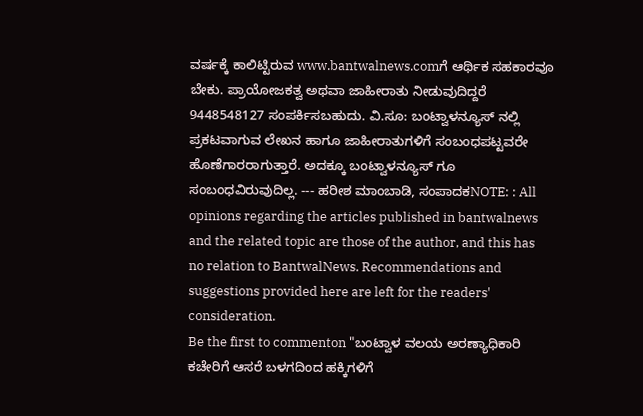ವರ್ಷಕ್ಕೆ ಕಾಲಿಟ್ಟಿರುವ www.bantwalnews.comಗೆ ಆರ್ಥಿಕ ಸಹಕಾರವೂ ಬೇಕು. ಪ್ರಾಯೋಜಕತ್ವ ಅಥವಾ ಜಾಹೀರಾತು ನೀಡುವುದಿದ್ದರೆ 9448548127 ಸಂಪರ್ಕಿಸಬಹುದು. ವಿ.ಸೂ: ಬಂಟ್ವಾಳನ್ಯೂಸ್ ನಲ್ಲಿ ಪ್ರಕಟವಾಗುವ ಲೇಖನ ಹಾಗೂ ಜಾಹೀರಾತುಗಳಿಗೆ ಸಂಬಂಧಪಟ್ಟವರೇ ಹೊಣೆಗಾರರಾಗುತ್ತಾರೆ. ಅದಕ್ಕೂ ಬಂಟ್ವಾಳನ್ಯೂಸ್ ಗೂ ಸಂಬಂಧವಿರುವುದಿಲ್ಲ. --- ಹರೀಶ ಮಾಂಬಾಡಿ, ಸಂಪಾದಕNOTE: : All opinions regarding the articles published in bantwalnews and the related topic are those of the author, and this has no relation to BantwalNews. Recommendations and suggestions provided here are left for the readers' consideration.
Be the first to commenton "ಬಂಟ್ವಾಳ ವಲಯ ಅರಣ್ಯಾಧಿಕಾರಿ ಕಚೇರಿಗೆ ಆಸರೆ ಬಳಗದಿಂದ ಹಕ್ಕಿಗಳಿಗೆ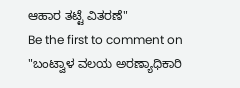ಆಹಾರ ತಟ್ಟೆ ವಿತರಣೆ"
Be the first to comment on "ಬಂಟ್ವಾಳ ವಲಯ ಅರಣ್ಯಾಧಿಕಾರಿ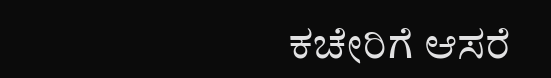ಕಚೇರಿಗೆ ಆಸರೆ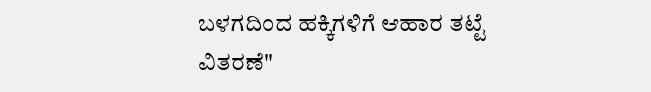ಬಳಗದಿಂದ ಹಕ್ಕಿಗಳಿಗೆ ಆಹಾರ ತಟ್ಟೆ ವಿತರಣೆ"